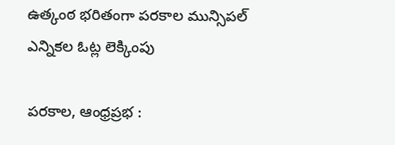ఉత్కంఠ భరితంగా పరకాల మున్సిపల్ ఎన్నికల ఓట్ల లెక్కింపు

పరకాల, ఆంధ్రప్రభ :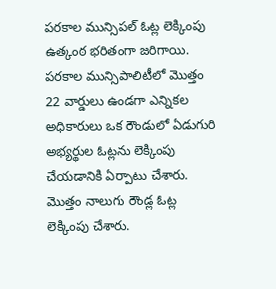పరకాల మున్సిపల్ ఓట్ల లెక్కింపు ఉత్కంఠ భరితంగా జరిగాయి. పరకాల మున్సిపాలిటీలో మొత్తం 22 వార్డులు ఉండగా ఎన్నికల అధికారులు ఒక రౌండులో ఏడుగురి అభ్యర్థుల ఓట్లను లెక్కింపు చేయడానికి ఏర్పాటు చేశారు. మొత్తం నాలుగు రౌండ్ల ఓట్ల లెక్కింపు చేశారు.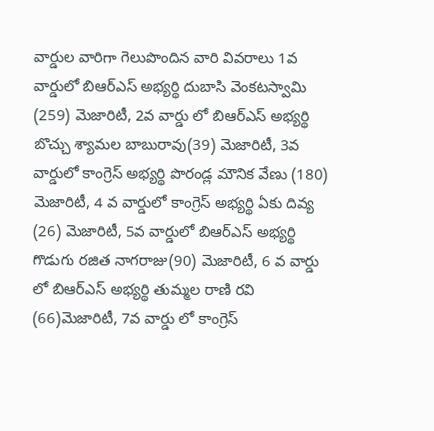వార్డుల వారిగా గెలుపొందిన వారి వివరాలు 1వ వార్డులో బిఆర్ఎస్ అభ్యర్థి దుబాసి వెంకటస్వామి (259) మెజారిటీ, 2వ వార్డు లో బిఆర్ఎస్ అభ్యర్థి బొచ్చు శ్యామల బాబురావు(39) మెజారిటీ, 3వ వార్డులో కాంగ్రెస్ అభ్యర్థి పొరండ్ల మౌనిక వేణు (180) మెజారిటీ, 4 వ వార్డులో కాంగ్రెస్ అభ్యర్థి ఏకు దివ్య (26) మెజారిటీ, 5వ వార్డులో బిఆర్ఎస్ అభ్యర్థి గొడుగు రజిత నాగరాజు(90) మెజారిటీ, 6 వ వార్డు లో బిఆర్ఎస్ అభ్యర్థి తుమ్మల రాణి రవి (66)మెజారిటీ, 7వ వార్డు లో కాంగ్రెస్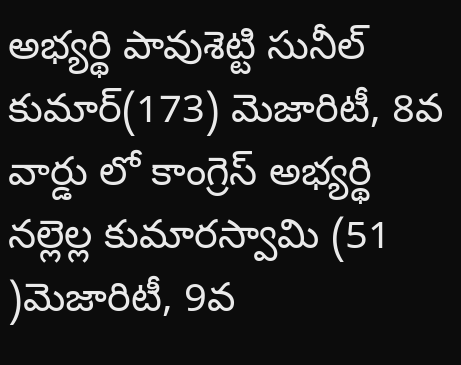అభ్యర్థి పావుశెట్టి సునీల్ కుమార్(173) మెజారిటీ, 8వ వార్డు లో కాంగ్రెస్ అభ్యర్థి నల్లెల్ల కుమారస్వామి (51 )మెజారిటీ, 9వ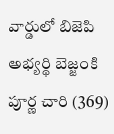వార్డులో బిజెపి అభ్యర్థి బెజ్జంకి పూర్ణ చారి (369)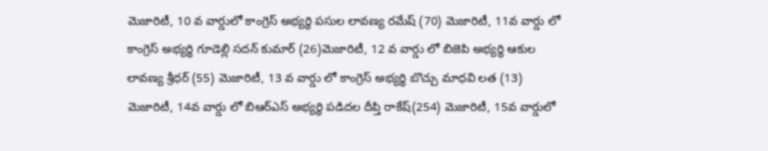మెజారిటీ, 10 వ వార్డులో కాంగ్రెస్ అభ్యర్థి పసుల లావణ్య రమేష్ (70) మెజారిటీ, 11వ వార్డు లో కాంగ్రెస్ అభ్యర్థి గూడెల్లి సదన్ కుమార్ (26)మెజారిటీ, 12 వ వార్డు లో బిజెపి అభ్యర్థి ఆకుల లావణ్య శ్రీధర్ (55) మెజారిటీ, 13 వ వార్డు లో కాంగ్రెస్ అభ్యర్థి బొచ్చు మాధవి లత (13) మెజారిటీ, 14వ వార్డు లో బిఆర్ఎస్ అభ్యర్థి పడిదల దీప్తి రాకేష్(254) మెజారిటీ, 15వ వార్డులో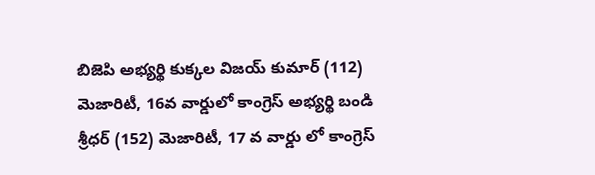బిజెపి అభ్యర్థి కుక్కల విజయ్ కుమార్ (112) మెజారిటీ, 16వ వార్డులో కాంగ్రెస్ అభ్యర్థి బండి శ్రీధర్ (152) మెజారిటీ, 17 వ వార్డు లో కాంగ్రెస్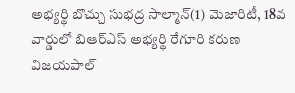అభ్యర్థి బొచ్చు సుభద్ర సాల్మాన్(1) మెజారిటీ, 18వ వార్డులో బిఆర్ఎస్ అభ్యర్థి రేగూరి కరుణ విజయపాల్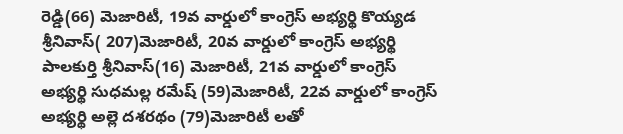రెడ్డి(66) మెజారిటీ, 19వ వార్డులో కాంగ్రెస్ అభ్యర్థి కొయ్యడ శ్రీనివాస్( 207)మెజారిటీ, 20వ వార్డులో కాంగ్రెస్ అభ్యర్థి పాలకుర్తి శ్రీనివాస్(16) మెజారిటీ, 21వ వార్డులో కాంగ్రెస్ అభ్యర్థి సుధమల్ల రమేష్ (59)మెజారిటీ, 22వ వార్డులో కాంగ్రెస్ అభ్యర్థి అల్లె దశరథం (79)మెజారిటీ లతో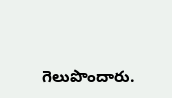గెలుపొందారు.